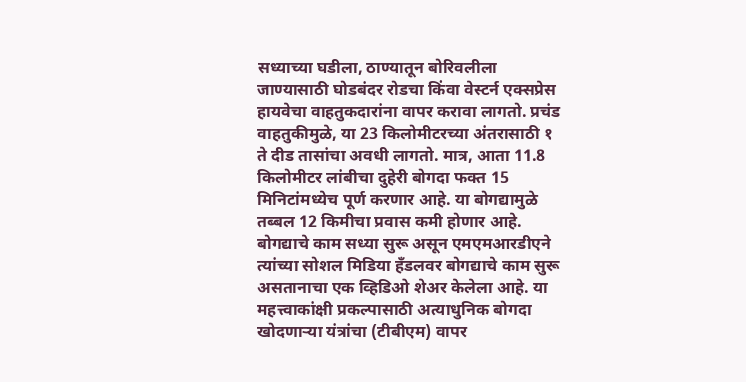सध्याच्या घडीला, ठाण्यातून बोरिवलीला जाण्यासाठी घोडबंदर रोडचा किंवा वेस्टर्न एक्सप्रेस हायवेचा वाहतुकदारांना वापर करावा लागतो. प्रचंड वाहतुकीमुळे, या 23 किलोमीटरच्या अंतरासाठी १ ते दीड तासांचा अवधी लागतो. मात्र, आता 11.8 किलोमीटर लांबीचा दुहेरी बोगदा फक्त 15 मिनिटांमध्येच पूर्ण करणार आहे. या बोगद्यामुळे तब्बल 12 किमीचा प्रवास कमी होणार आहे. बोगद्याचे काम सध्या सुरू असून एमएमआरडीएने त्यांच्या सोशल मिडिया हँडलवर बोगद्याचे काम सुरू असतानाचा एक व्हिडिओ शेअर केलेला आहे. या महत्त्वाकांक्षी प्रकल्पासाठी अत्याधुनिक बोगदा खोदणाऱ्या यंत्रांचा (टीबीएम) वापर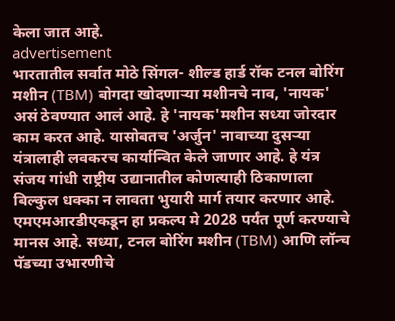केला जात आहे.
advertisement
भारतातील सर्वात मोठे सिंगल- शील्ड हार्ड रॉक टनल बोरिंग मशीन (TBM) बोगदा खोदणाऱ्या मशीनचे नाव, 'नायक' असं ठेवण्यात आलं आहे. हे 'नायक'मशीन सध्या जोरदार काम करत आहे. यासोबतच 'अर्जुन' नावाच्या दुसऱ्या यंत्रालाही लवकरच कार्यान्वित केले जाणार आहे. हे यंत्र संजय गांधी राष्ट्रीय उद्यानातील कोणत्याही ठिकाणाला बिल्कुल धक्का न लावता भुयारी मार्ग तयार करणार आहे. एमएमआरडीएकडून हा प्रकल्प मे 2028 पर्यंत पूर्ण करण्याचे मानस आहे. सध्या, टनल बोरिंग मशीन (TBM) आणि लॉन्च पॅडच्या उभारणीचे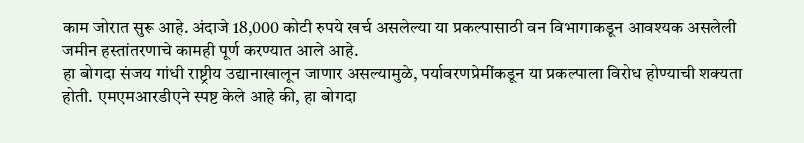काम जोरात सुरू आहे. अंदाजे 18,000 कोटी रुपये खर्च असलेल्या या प्रकल्पासाठी वन विभागाकडून आवश्यक असलेली जमीन हस्तांतरणाचे कामही पूर्ण करण्यात आले आहे.
हा बोगदा संजय गांधी राष्ट्रीय उद्यानाखालून जाणार असल्यामुळे, पर्यावरणप्रेमींकडून या प्रकल्पाला विरोध होण्याची शक्यता होती. एमएमआरडीएने स्पष्ट केले आहे की, हा बोगदा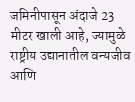जमिनीपासून अंदाजे 23 मीटर खाली आहे, ज्यामुळे राष्ट्रीय उद्यानातील वन्यजीव आणि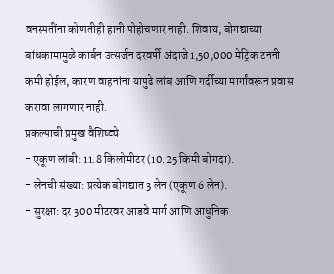वनस्पतींना कोणतीही हानी पोहोचणार नाही. शिवाय, बोगद्याच्या बांधकामामुळे कार्बन उत्सर्जन दरवर्षी अंदाजे 1,50,000 मेट्रिक टननी कमी होईल, कारण वाहनांना यापुढे लांब आणि गर्दीच्या मार्गांवरून प्रवास करावा लागणार नाही.
प्रकल्पाची प्रमुख वैशिष्ट्ये
- एकूण लांबी: 11.8 किलोमीटर (10.25 किमी बोगदा).
- लेनची संख्या: प्रत्येक बोगद्यात 3 लेन (एकूण 6 लेन).
- सुरक्षा: दर 300 मीटरवर आडवे मार्ग आणि आधुनिक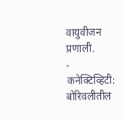वायुवीजन प्रणाली.
- कनेक्टिव्हिटी: बोरिवलीतील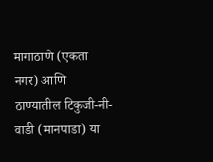मागाठाणे (एकता नगर) आणि ठाण्यातील टिकुजी-नी-वाडी (मानपाडा) या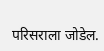परिसराला जोडेल.